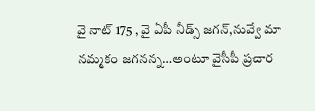వై నాట్ 175 , వై ఏపీ నీడ్స్ జగన్,నువ్వే మా నమ్మకం జగనన్న…అంటూ వైసీపీ ప్రచార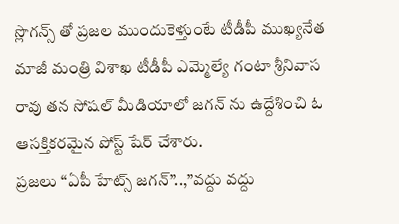స్లొగన్స్ తో ప్రజల ముందుకెళ్తుంటే టీడీపీ ముఖ్యనేత మాజీ మంత్రి విశాఖ టీడీపీ ఎమ్మెల్యే గంటా శ్రీనివాస రావు తన సోషల్ మీడియాలో జగన్ ను ఉద్దేశించి ఓ ఆసక్తికరమైన పోస్ట్ షేర్ చేశారు.
ప్రజలు “ఏపీ హేట్స్ జగన్”..,”వద్దు వద్దు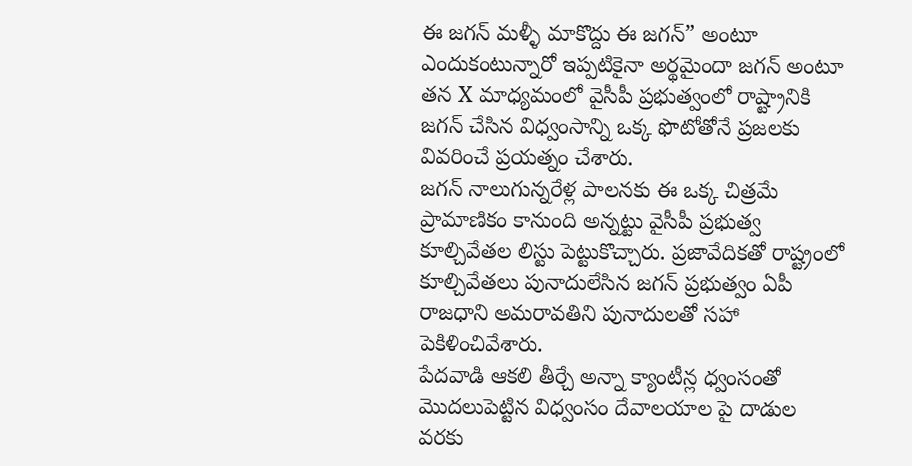ఈ జగన్ మళ్ళీ మాకొద్దు ఈ జగన్” అంటూ ఎందుకంటున్నారో ఇప్పటికైనా అర్థమైందా జగన్ అంటూ తన X మాధ్యమంలో వైసీపీ ప్రభుత్వంలో రాష్ట్రానికి జగన్ చేసిన విధ్వంసాన్ని ఒక్క ఫొటోతోనే ప్రజలకు వివరించే ప్రయత్నం చేశారు.
జగన్ నాలుగున్నరేళ్ల పాలనకు ఈ ఒక్క చిత్రమే ప్రామాణికం కానుంది అన్నట్టు వైసీపీ ప్రభుత్వ కూల్చివేతల లిస్టు పెట్టుకొచ్చారు. ప్రజావేదికతో రాష్ట్రంలో కూల్చివేతలు పునాదులేసిన జగన్ ప్రభుత్వం ఏపీ రాజధాని అమరావతిని పునాదులతో సహా పెకిళించివేశారు.
పేదవాడి ఆకలి తీర్చే అన్నా క్యాంటీన్ల ధ్వంసంతో మొదలుపెట్టిన విధ్వంసం దేవాలయాల పై దాడుల వరకు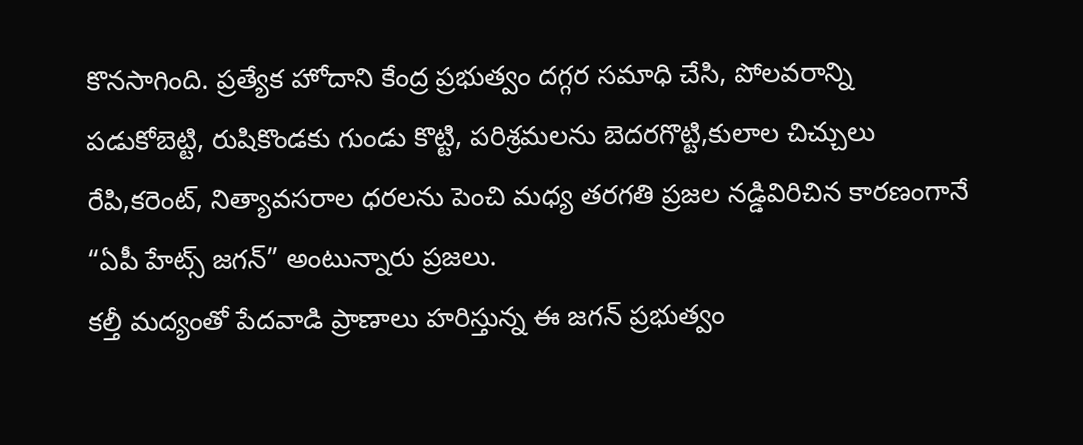కొనసాగింది. ప్రత్యేక హోదాని కేంద్ర ప్రభుత్వం దగ్గర సమాధి చేసి, పోలవరాన్ని పడుకోబెట్టి, రుషికొండకు గుండు కొట్టి, పరిశ్రమలను బెదరగొట్టి,కులాల చిచ్చులు రేపి,కరెంట్, నిత్యావసరాల ధరలను పెంచి మధ్య తరగతి ప్రజల నడ్డివిరిచిన కారణంగానే “ఏపీ హేట్స్ జగన్” అంటున్నారు ప్రజలు.
కల్తీ మద్యంతో పేదవాడి ప్రాణాలు హరిస్తున్న ఈ జగన్ ప్రభుత్వం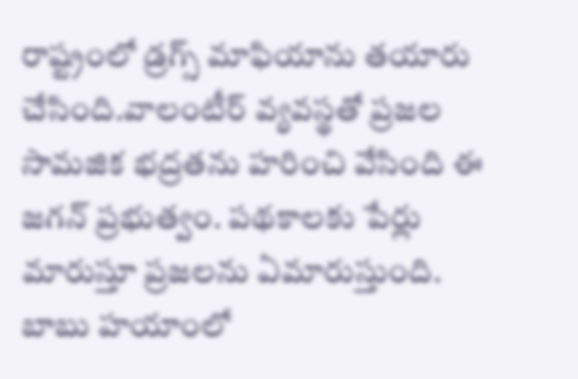రాష్ట్రంలో డ్రగ్స్ మాఫియాను తయారు చేసింది.వాలంటీర్ వ్యవస్థతో ప్రజల సామజిక భద్రతను హరించి వేసింది ఈ జగన్ ప్రభుత్వం. పథకాలకు పేర్లు మారుస్తూ ప్రజలను ఏమారుస్తుంది. బాబు హయాంలో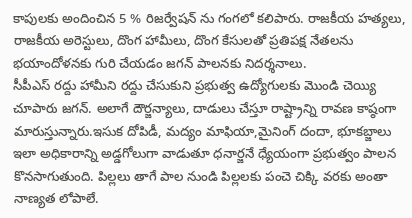కాపులకు అందించిన 5 % రిజర్వేషన్ ను గంగలో కలిపారు. రాజకీయ హత్యలు, రాజకీయ అరెస్టులు, దొంగ హామీలు, దొంగ కేసులతో ప్రతిపక్ష నేతలను భయాందోళనకు గురి చేయడం జగన్ పాలనకు నిదర్శనాలు.
సీపీఎస్ రద్దు హామీని రద్దు చేసుకుని ప్రభుత్వ ఉద్యోగులకు మొండి చెయ్యి చూపారు జగన్. అలాగే దౌర్జన్యాలు, దాడులు చేస్తూ రాష్ట్రాన్ని రావణ కాష్ఠంగా మారుస్తున్నారు.ఇసుక దోపిడీ, మద్యం మాఫియా,మైనింగ్ దందా, భూకబ్జాలు ఇలా అధికారాన్ని అడ్డగోలుగా వాడుతూ ధనార్జనే ధ్యేయంగా ప్రభుత్వం పాలన కొనసాగుతుంది. పిల్లలు తాగే పాల నుండి పిల్లలకు పంచె చిక్కి వరకు అంతా నాణ్యత లోపాలే.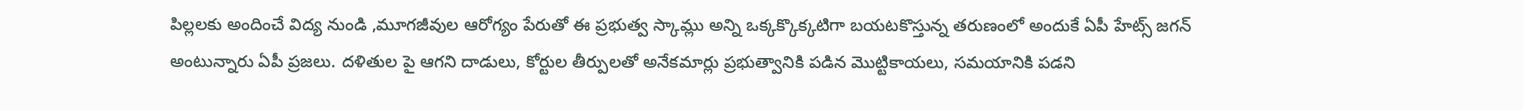పిల్లలకు అందించే విద్య నుండి ,మూగజీవుల ఆరోగ్యం పేరుతో ఈ ప్రభుత్వ స్కామ్లు అన్ని ఒక్కక్కొక్కటిగా బయటకొస్తున్న తరుణంలో అందుకే ఏపీ హేట్స్ జగన్ అంటున్నారు ఏపీ ప్రజలు. దళితుల పై ఆగని దాడులు, కోర్టుల తీర్పులతో అనేకమార్లు ప్రభుత్వానికి పడిన మొట్టికాయలు, సమయానికి పడని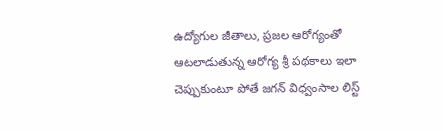ఉద్యోగుల జీతాలు, ప్రజల ఆరోగ్యంతో ఆటలాడుతున్న ఆరోగ్య శ్రీ పథకాలు ఇలా చెప్పుకుంటూ పోతే జగన్ విధ్వంసాల లిస్ట్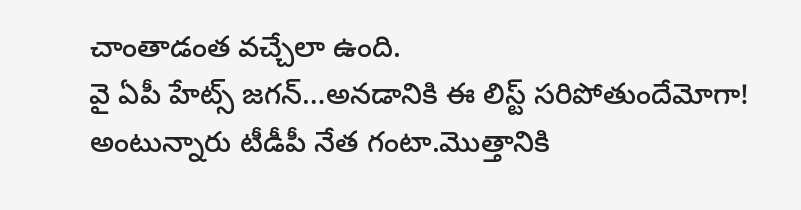చాంతాడంత వచ్చేలా ఉంది.
వై ఏపీ హేట్స్ జగన్…అనడానికి ఈ లిస్ట్ సరిపోతుందేమోగా! అంటున్నారు టీడీపీ నేత గంటా.మొత్తానికి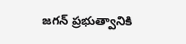జగన్ ప్రభుత్వానికి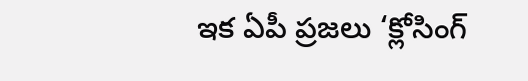ఇక ఏపీ ప్రజలు ‘క్లోసింగ్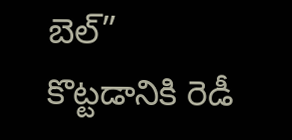బెల్” కొట్టడానికి రెడీ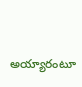అయ్యారంటూ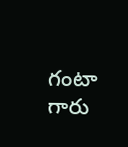గంటా గారు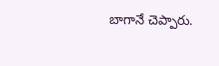బాగానే చెప్పారు.